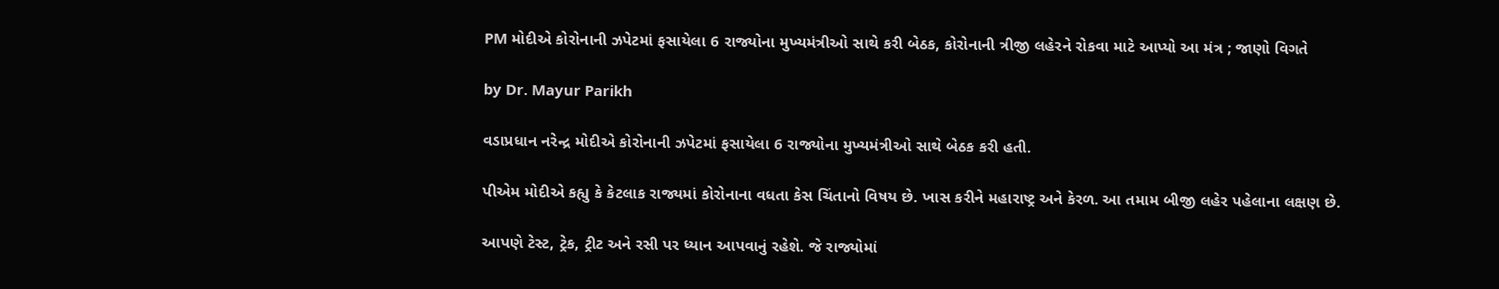PM મોદીએ કોરોનાની ઝપેટમાં ફસાયેલા 6 રાજ્યોના મુખ્યમંત્રીઓ સાથે કરી બેઠક, કોરોનાની ત્રીજી લહેરને રોકવા માટે આપ્યો આ મંત્ર ; જાણો વિગતે

by Dr. Mayur Parikh

વડાપ્રધાન નરેન્દ્ર મોદીએ કોરોનાની ઝપેટમાં ફસાયેલા 6 રાજ્યોના મુખ્યમંત્રીઓ સાથે બેઠક કરી હતી.

પીએમ મોદીએ કહ્યુ કે કેટલાક રાજ્યમાં કોરોનાના વધતા કેસ ચિંતાનો વિષય છે. ખાસ કરીને મહારાષ્ટ્ર અને કેરળ. આ તમામ બીજી લહેર પહેલાના લક્ષણ છે.

આપણે ટેસ્ટ, ટ્રેક, ટ્રીટ અને રસી પર ધ્યાન આપવાનું રહેશે. જે રાજ્યોમાં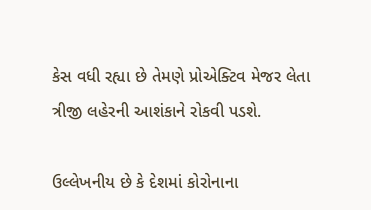કેસ વધી રહ્યા છે તેમણે પ્રોએક્ટિવ મેજર લેતા ત્રીજી લહેરની આશંકાને રોકવી પડશે.

ઉલ્લેખનીય છે કે દેશમાં કોરોનાના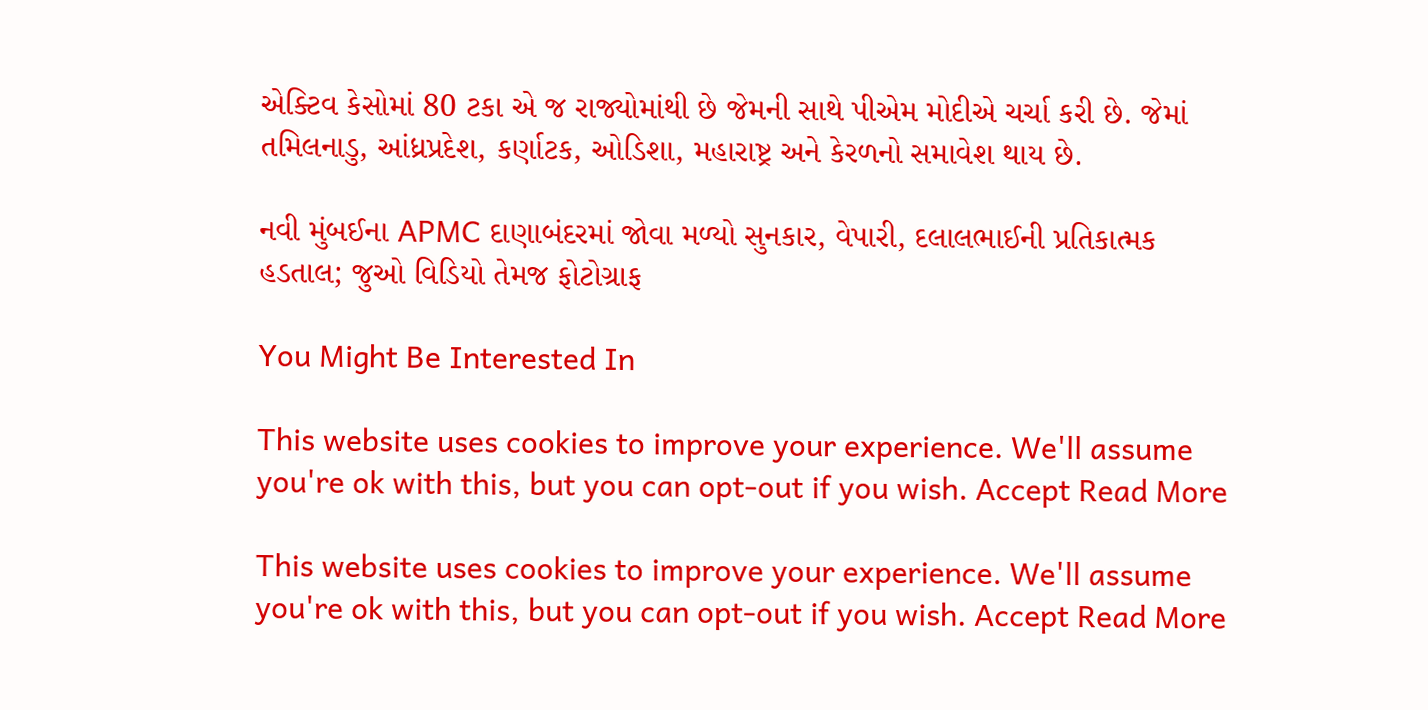એક્ટિવ કેસોમાં 80 ટકા એ જ રાજ્યોમાંથી છે જેમની સાથે પીએમ મોદીએ ચર્ચા કરી છે. જેમાં તમિલનાડુ, આંધ્રપ્રદેશ, કર્ણાટક, ઓડિશા, મહારાષ્ટ્ર અને કેરળનો સમાવેશ થાય છે.

નવી મુંબઈના APMC દાણાબંદરમાં જોવા મળ્યો સુનકાર, વેપારી, દલાલભાઈની પ્રતિકાત્મક હડતાલ; જુઓ વિડિયો તેમજ ફોટોગ્રાફ

You Might Be Interested In

This website uses cookies to improve your experience. We'll assume you're ok with this, but you can opt-out if you wish. Accept Read More

This website uses cookies to improve your experience. We'll assume you're ok with this, but you can opt-out if you wish. Accept Read More